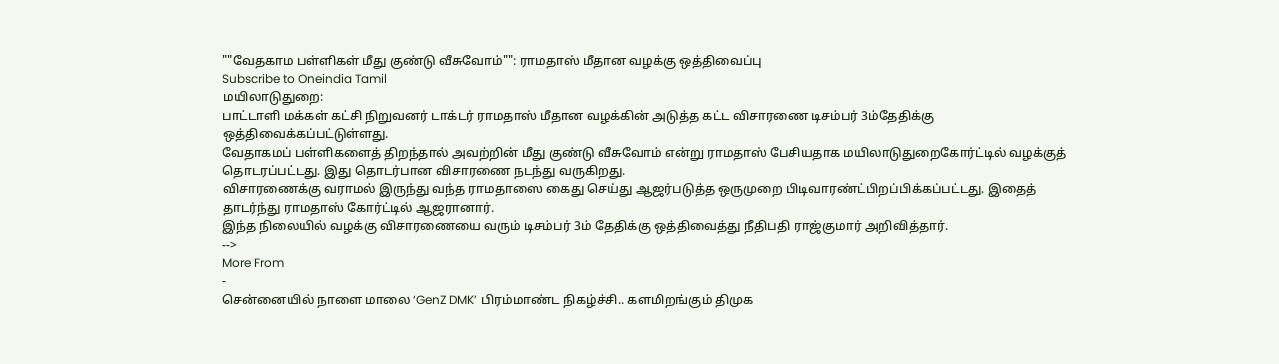""வேதகாம பள்ளிகள் மீது குண்டு வீசுவோம்"": ராமதாஸ் மீதான வழக்கு ஒத்திவைப்பு
Subscribe to Oneindia Tamil
மயிலாடுதுறை:
பாட்டாளி மக்கள் கட்சி நிறுவனர் டாக்டர் ராமதாஸ் மீதான வழக்கின் அடுத்த கட்ட விசாரணை டிசம்பர் 3ம்தேதிக்கு ஒத்திவைக்கப்பட்டுள்ளது.
வேதாகமப் பள்ளிகளைத் திறந்தால் அவற்றின் மீது குண்டு வீசுவோம் என்று ராமதாஸ் பேசியதாக மயிலாடுதுறைகோர்ட்டில் வழக்குத் தொடரப்பட்டது. இது தொடர்பான விசாரணை நடந்து வருகிறது.
விசாரணைக்கு வராமல் இருந்து வந்த ராமதாஸை கைது செய்து ஆஜர்படுத்த ஒருமுறை பிடிவாரண்ட்பிறப்பிக்கப்பட்டது. இதைத் தாடர்ந்து ராமதாஸ் கோர்ட்டில் ஆஜரானார்.
இந்த நிலையில் வழக்கு விசாரணையை வரும் டிசம்பர் 3ம் தேதிக்கு ஒத்திவைத்து நீதிபதி ராஜ்குமார் அறிவித்தார்.
-->
More From
-
சென்னையில் நாளை மாலை ‘GenZ DMK’ பிரம்மாண்ட நிகழ்ச்சி.. களமிறங்கும் திமுக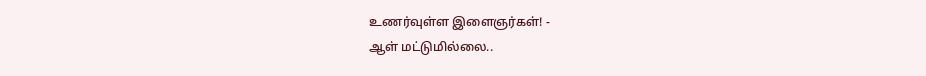உணர்வுள்ள இளைஞர்கள்! -
ஆள் மட்டுமில்லை..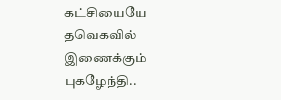கட்சியையே தவெகவில் இணைக்கும் புகழேந்தி..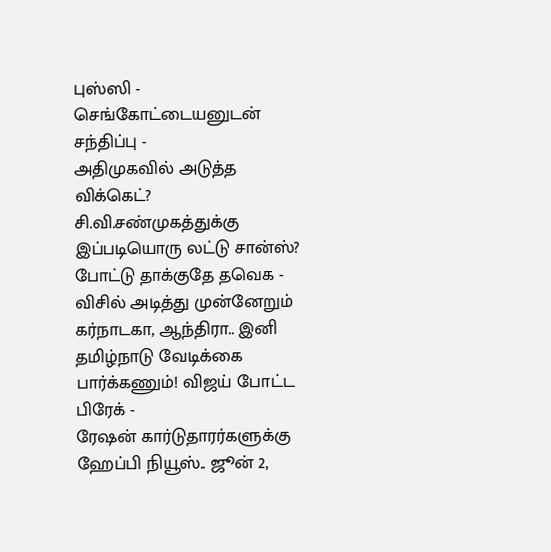புஸ்ஸி - செங்கோட்டையனுடன் சந்திப்பு -
அதிமுகவில் அடுத்த விக்கெட்? சி.வி.சண்முகத்துக்கு இப்படியொரு லட்டு சான்ஸ்? போட்டு தாக்குதே தவெக -
விசில் அடித்து முன்னேறும் கர்நாடகா, ஆந்திரா.. இனி தமிழ்நாடு வேடிக்கை பார்க்கணும்! விஜய் போட்ட பிரேக் -
ரேஷன் கார்டுதாரர்களுக்கு ஹேப்பி நியூஸ்.. ஜூன் 2,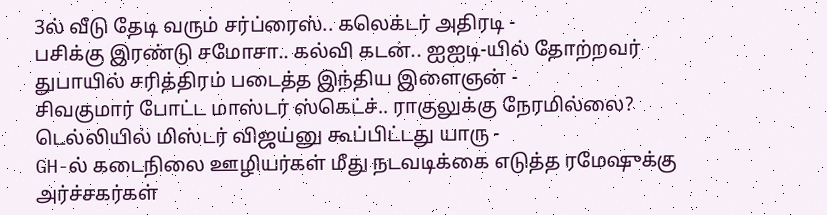3ல் வீடு தேடி வரும் சர்ப்ரைஸ்.. கலெக்டர் அதிரடி -
பசிக்கு இரண்டு சமோசா.. கல்வி கடன்.. ஐஐடி-யில் தோற்றவர் துபாயில் சரித்திரம் படைத்த இந்திய இளைஞன் -
சிவகுமார் போட்ட மாஸ்டர் ஸ்கெட்ச்.. ராகுலுக்கு நேரமில்லை? டெல்லியில் மிஸ்டர் விஜய்னு கூப்பிட்டது யாரு -
GH-ல் கடைநிலை ஊழியர்கள் மீது நடவடிக்கை எடுத்த ரமேஷுக்கு அர்ச்சகர்கள்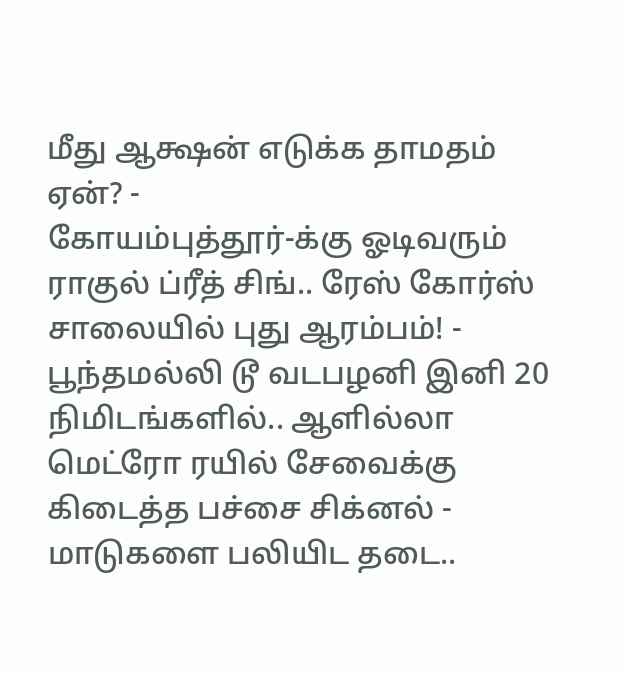மீது ஆக்ஷன் எடுக்க தாமதம் ஏன்? -
கோயம்புத்தூர்-க்கு ஓடிவரும் ராகுல் ப்ரீத் சிங்.. ரேஸ் கோர்ஸ் சாலையில் புது ஆரம்பம்! -
பூந்தமல்லி டூ வடபழனி இனி 20 நிமிடங்களில்.. ஆளில்லா மெட்ரோ ரயில் சேவைக்கு கிடைத்த பச்சை சிக்னல் -
மாடுகளை பலியிட தடை..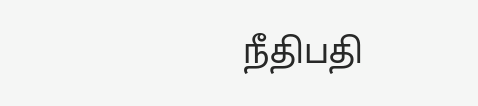நீதிபதி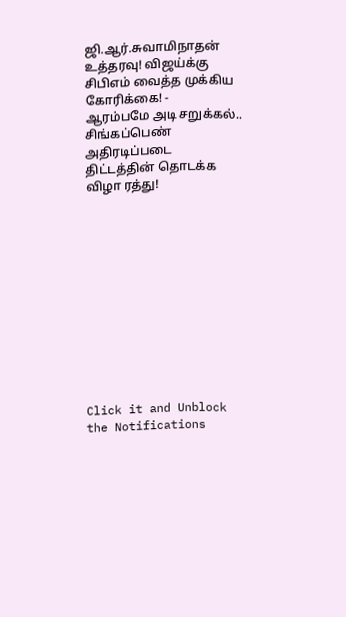ஜி.ஆர்.சுவாமிநாதன் உத்தரவு! விஜய்க்கு சிபிஎம் வைத்த முக்கிய கோரிக்கை! -
ஆரம்பமே அடி சறுக்கல்.. சிங்கப்பெண் அதிரடிப்படை திட்டத்தின் தொடக்க விழா ரத்து!












Click it and Unblock the Notifications